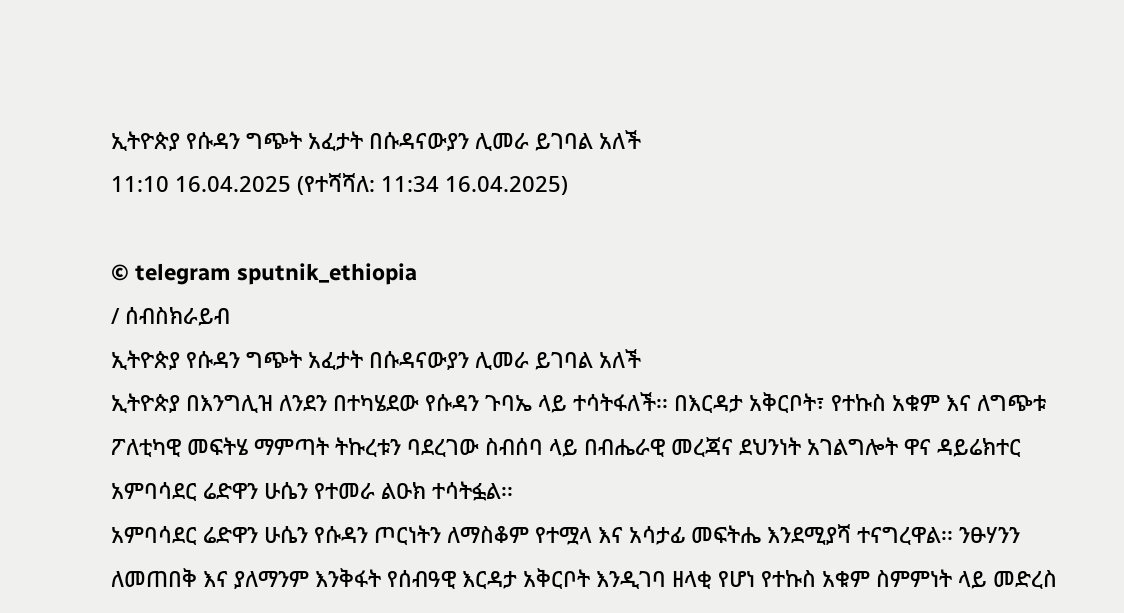ኢትዮጵያ የሱዳን ግጭት አፈታት በሱዳናውያን ሊመራ ይገባል አለች
11:10 16.04.2025 (የተሻሻለ: 11:34 16.04.2025)

© telegram sputnik_ethiopia
/ ሰብስክራይብ
ኢትዮጵያ የሱዳን ግጭት አፈታት በሱዳናውያን ሊመራ ይገባል አለች
ኢትዮጵያ በእንግሊዝ ለንደን በተካሄደው የሱዳን ጉባኤ ላይ ተሳትፋለች፡፡ በእርዳታ አቅርቦት፣ የተኩስ አቁም እና ለግጭቱ ፖለቲካዊ መፍትሄ ማምጣት ትኩረቱን ባደረገው ስብሰባ ላይ በብሔራዊ መረጃና ደህንነት አገልግሎት ዋና ዳይሬክተር አምባሳደር ሬድዋን ሁሴን የተመራ ልዑክ ተሳትፏል፡፡
አምባሳደር ሬድዋን ሁሴን የሱዳን ጦርነትን ለማስቆም የተሟላ እና አሳታፊ መፍትሔ እንደሚያሻ ተናግረዋል፡፡ ንፁሃንን ለመጠበቅ እና ያለማንም እንቅፋት የሰብዓዊ እርዳታ አቅርቦት እንዲገባ ዘላቂ የሆነ የተኩስ አቁም ስምምነት ላይ መድረስ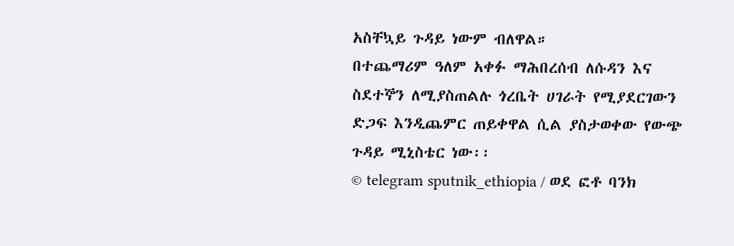አስቸኳይ ጉዳይ ነውም ብለዋል።
በተጨማሪም ዓለም አቀፉ ማሕበረሰብ ለሱዳን እና ስደተኞን ለሚያስጠልሉ ጎረቤት ሀገራት የሚያደርገውን ድጋፍ እንዲጨምር ጠይቀዋል ሲል ያስታወቀው የውጭ ጉዳይ ሚኒስቴር ነው፡፡
© telegram sputnik_ethiopia / ወደ ፎቶ ባንክ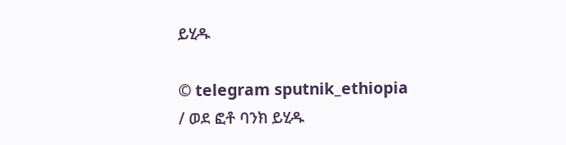ይሂዱ

© telegram sputnik_ethiopia / ወደ ፎቶ ባንክ ይሂዱ